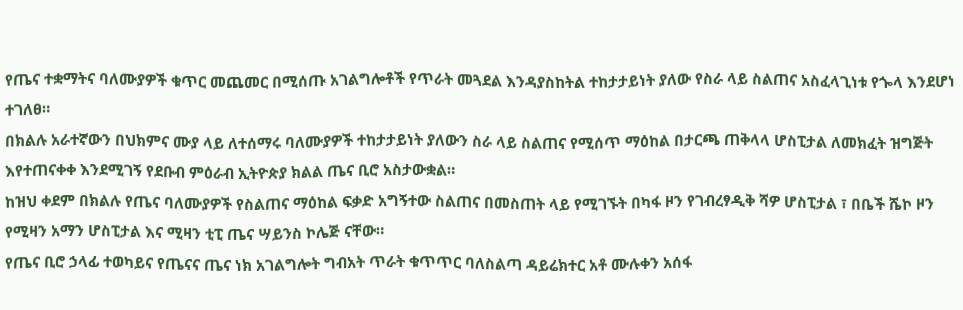የጤና ተቋማትና ባለሙያዎች ቁጥር መጨመር በሚሰጡ አገልግሎቶች የጥራት መጓደል እንዳያስከትል ተከታታይነት ያለው የስራ ላይ ስልጠና አስፈላጊነቱ የጐላ እንደሆነ ተገለፀ።
በክልሉ አራተኛውን በህክምና ሙያ ላይ ለተሰማሩ ባለሙያዎች ተከታታይነት ያለውን ስራ ላይ ስልጠና የሚሰጥ ማዕከል በታርጫ ጠቅላላ ሆስፒታል ለመክፈት ዝግጅት እየተጠናቀቀ እንደሚገኝ የደቡብ ምዕራብ ኢትዮጵያ ክልል ጤና ቢሮ አስታውቋል።
ከዝህ ቀደም በክልሉ የጤና ባለሙያዎች የስልጠና ማዕከል ፍቃድ አግኝተው ስልጠና በመስጠት ላይ የሚገኙት በካፋ ዞን የገብረፃዲቅ ሻዎ ሆስፒታል ፣ በቤች ሼኮ ዞን የሚዛን አማን ሆስፒታል እና ሚዛን ቲፒ ጤና ሣይንስ ኮሌጅ ናቸው።
የጤና ቢሮ ኃላፊ ተወካይና የጤናና ጤና ነክ አገልግሎት ግብአት ጥራት ቁጥጥር ባለስልጣ ዳይሬክተር አቶ ሙሉቀን አሰፋ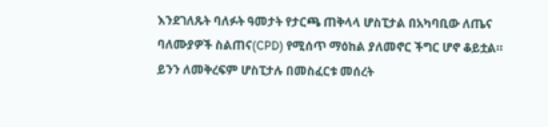እንደገለጹት ባለፉት ዓመታት የታርጫ ጠቅላላ ሆስፒታል በአካባቢው ለጤና ባለሙያዎች ስልጠና(CPD) የሚሰጥ ማዕከል ያለመኖር ችግር ሆኖ ቆይቷል።
ይንን ለመቅረፍም ሆስፒታሉ በመስፈርቱ መሰረት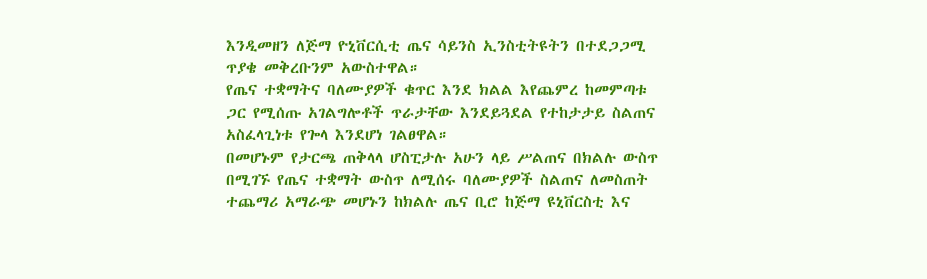እንዲመዘን ለጅማ ዮኒቨርሲቲ ጤና ሳይንስ ኢንስቲትዩትን በተደጋጋሚ ጥያቄ መቅረቡንም አውስተዋል።
የጤና ተቋማትና ባለሙያዎች ቁጥር እንደ ክልል እየጨምረ ከመምጣቱ ጋር የሚሰጡ አገልግሎቶች ጥራታቸው እንደይጓደል የተከታታይ ስልጠና አስፈላጊነቱ የጐላ እንደሆነ ገልፀዋል።
በመሆኑም የታርጫ ጠቅላላ ሆስፒታሉ አሁን ላይ ሥልጠና በክልሉ ውስጥ በሚገኙ የጤና ተቋማት ውስጥ ለሚሰሩ ባለሙያዎች ስልጠና ለመስጠት ተጨማሪ አማራጭ መሆኑን ከክልሉ ጤና ቢሮ ከጅማ ዩኒቨርስቲ እና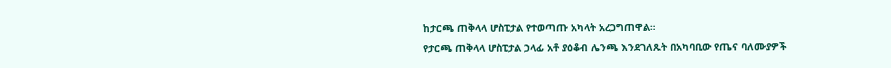ከታርጫ ጠቅላላ ሆስፒታል የተወጣጡ አካላት አረጋግጠዋል።
የታርጫ ጠቅላላ ሆስፒታል ኃላፊ አቶ ያዕቆብ ሌንጫ እንደገለጹት በአካባቢው የጤና ባለሙያዎች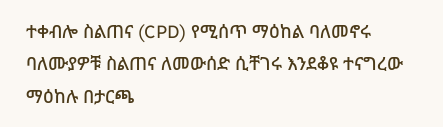ተቀብሎ ስልጠና (CPD) የሚሰጥ ማዕከል ባለመኖሩ ባለሙያዎቹ ስልጠና ለመውሰድ ሲቸገሩ እንደቆዩ ተናግረው ማዕከሉ በታርጫ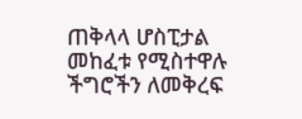ጠቅላላ ሆስፒታል መከፈቱ የሚስተዋሉ ችግሮችን ለመቅረፍ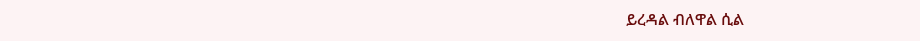ይረዳል ብለዋል ሲል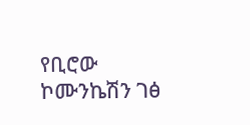የቢሮው ኮሙንኬሽን ገፅ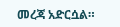መረጃ አድርሷል።